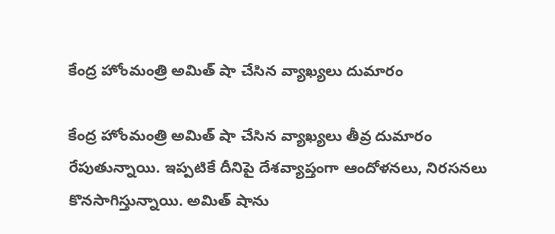కేంద్ర హోంమంత్రి అమిత్ షా చేసిన వ్యాఖ్యలు దుమారం

కేంద్ర హోంమంత్రి అమిత్ షా చేసిన వ్యాఖ్యలు తీవ్ర దుమారం రేపుతున్నాయి. ఇప్పటికే దీనిపై దేశవ్యాప్తంగా ఆందోళనలు, నిరసనలు కొనసాగిస్తున్నాయి. అమిత్ షాను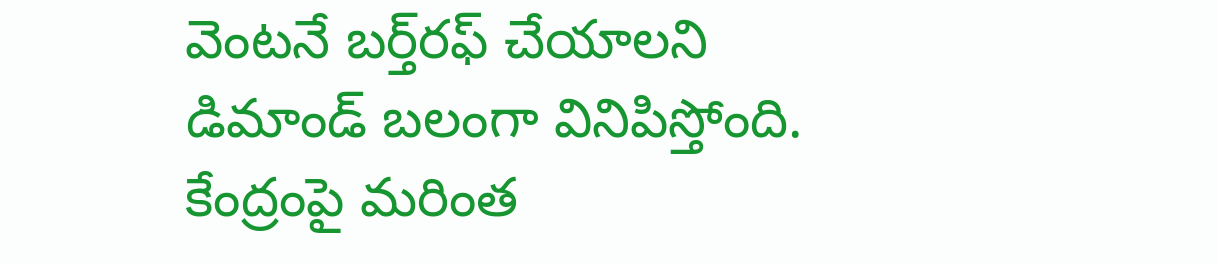వెంటనే బర్త్‌రఫ్ చేయాలని డిమాండ్ బలంగా వినిపిస్తోంది. కేంద్రంపై మరింత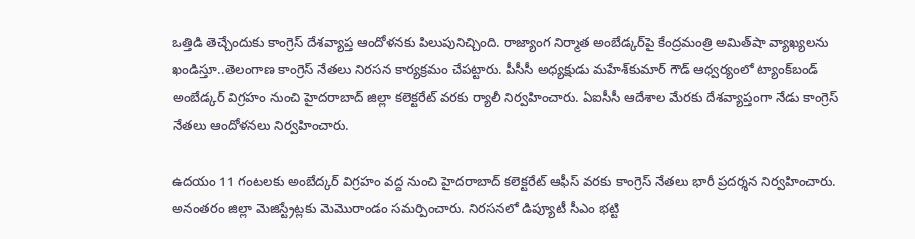ఒత్తిడి తెచ్చేందుకు కాంగ్రెస్ దేశవ్యాప్త ఆందోళనకు పిలుపునిచ్చింది. రాజ్యాంగ నిర్మాత అంబేడ్కర్‌పై కేంద్రమంత్రి అమిత్‌షా వ్యాఖ్యలను ఖండిస్తూ..తెలంగాణ కాంగ్రెస్‌ నేతలు నిరసన కార్యక్రమం చేపట్టారు. పీసీసీ అధ్యక్షుడు మహేశ్‌కుమార్‌ గౌడ్‌ ఆధ్వర్యంలో ట్యాంక్‌బండ్‌ అంబేడ్కర్‌ విగ్రహం నుంచి హైదరాబాద్‌ జిల్లా కలెక్టరేట్‌ వరకు ర్యాలీ నిర్వహించారు. ఏఐసీసీ ఆదేశాల మేరకు దేశవ్యాప్తంగా నేడు కాంగ్రెస్‌ నేతలు ఆందోళనలు నిర్వహించారు.

ఉదయం 11 గంటలకు అంబేద్కర్ విగ్రహం వద్ద నుంచి హైదరాబాద్ కలెక్టరేట్ ఆఫీస్ వరకు కాంగ్రెస్ నేతలు భారీ ప్రదర్శన నిర్వహించారు. అనంతరం జిల్లా మెజిస్ట్రేట్లకు మెమొరాండం సమర్పించారు. నిరసనలో డిప్యూటీ సీఎం భట్టి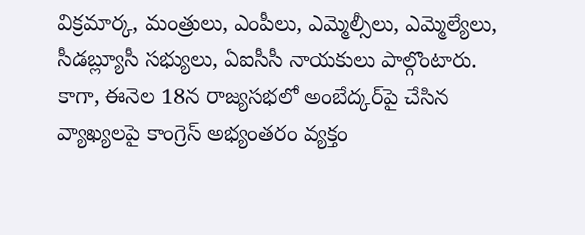విక్రమార్క, మంత్రులు, ఎంపీలు, ఎమ్మెల్సీలు, ఎమ్మెల్యేలు, సీడబ్ల్యూసీ సభ్యులు, ఏఐసీసీ నాయకులు పాల్గొంటారు. కాగా, ఈనెల 18న రాజ్యసభలో అంబేద్కర్‌పై చేసిన వ్యాఖ్యలపై కాంగ్రెస్ అభ్యంతరం వ్యక్తం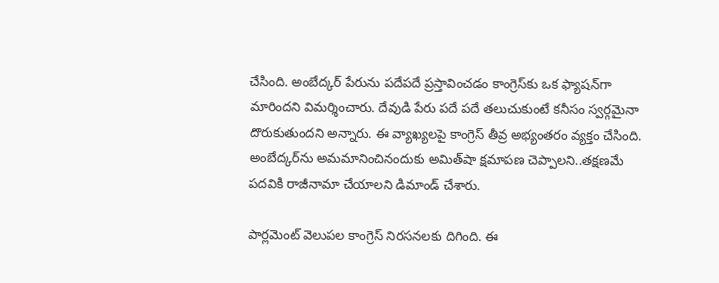చేసింది. అంబేద్కర్ పేరును పదేపదే ప్రస్తావించడం కాంగ్రెస్‌కు ఒక ఫ్యాషన్‌గా మారిందని విమర్శించారు. దేవుడి పేరు పదే పదే తలుచుకుంటే కనీసం స్వర్గమైనా దొరుకుతుందని అన్నారు. ఈ వ్యాఖ్యలపై కాంగ్రెస్ తీవ్ర అభ్యంతరం వ్యక్తం చేసింది. అంబేద్కర్‌ను అమమానించినందుకు అమిత్‌షా క్షమాపణ చెప్పాలని..తక్షణమే పదవికి రాజీనామా చేయాలని డిమాండ్ చేశారు.

పార్లమెంట్‌ వెలుపల కాంగ్రెస్ నిరసనలకు దిగింది. ఈ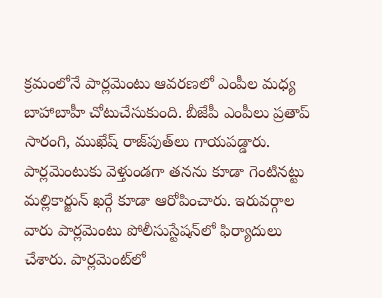క్రమంలోనే పార్లమెంటు ఆవరణలో ఎంపీల మధ్య బాహాబాహీ చోటుచేసుకుంది. బీజేపీ ఎంపీలు ప్రతాప్ సారంగి, ముఖేష్ రాజ్‌పుత్‌లు గాయపడ్డారు. పార్లమెంటుకు వెళ్తుండగా తనను కూడా గెంటినట్టు మల్లికార్జున్ ఖర్గే కూడా ఆరోపించారు. ఇరువర్గాల వారు పార్లమెంటు పోలీసుస్టేషన్‌లో ఫిర్యాదులు చేశారు. పార్లమెంట్‌లో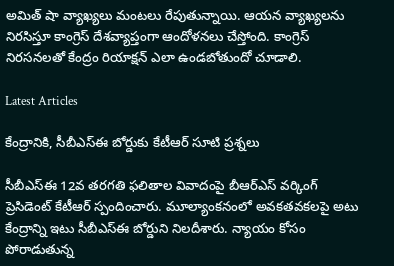అమిత్ షా వ్యాఖ్యలు మంటలు రేపుతున్నాయి. ఆయన వ్యాఖ్యలను నిరసిస్తూ కాంగ్రెస్ దేశవ్యాప్తంగా ఆందోళనలు చేస్తోంది. కాంగ్రెస్ నిరసనలతో కేంద్రం రియాక్షన్ ఎలా ఉండబోతుందో చూడాలి.

Latest Articles

కేంద్రానికి, సీబీఎస్ఈ బోర్డుకు కేటీఆర్ సూటి ప్రశ్నలు

సీబీఎస్ఈ 12వ తరగతి ఫలితాల వివాదంపై బీఆర్ఎస్ వర్కింగ్ ప్రెసిడెంట్ కేటీఆర్‌ స్పందించారు. మూల్యాంకనంలో అవకతవకలపై అటు కేంద్రాన్ని ఇటు సీబీఎస్‌ఈ బోర్డుని నిలదీశారు. న్యాయం కోసం పోరాడుతున్న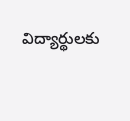విద్యార్థులకు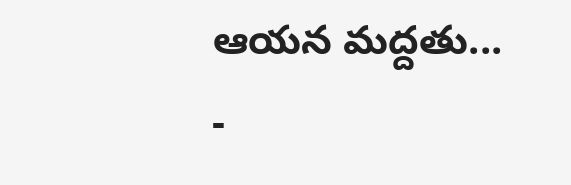ఆయన మద్దతు...
-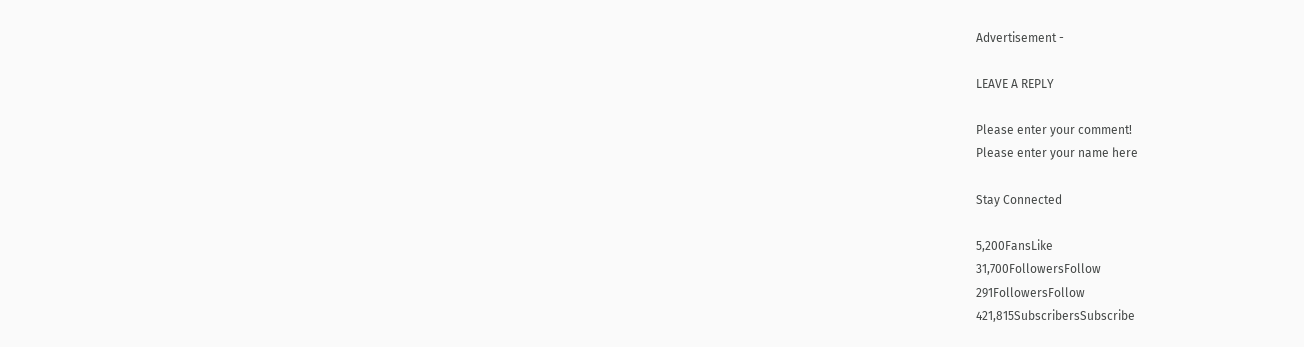Advertisement -

LEAVE A REPLY

Please enter your comment!
Please enter your name here

Stay Connected

5,200FansLike
31,700FollowersFollow
291FollowersFollow
421,815SubscribersSubscribe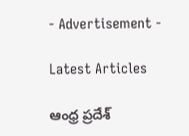- Advertisement -

Latest Articles

ఆంధ్ర ప్రదేశ్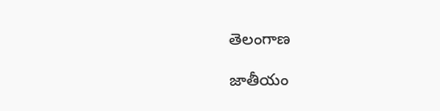తెలంగాణ

జాతీయం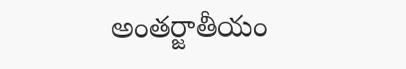అంతర్జాతీయం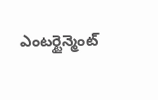ఎంటర్టైన్మెంట్